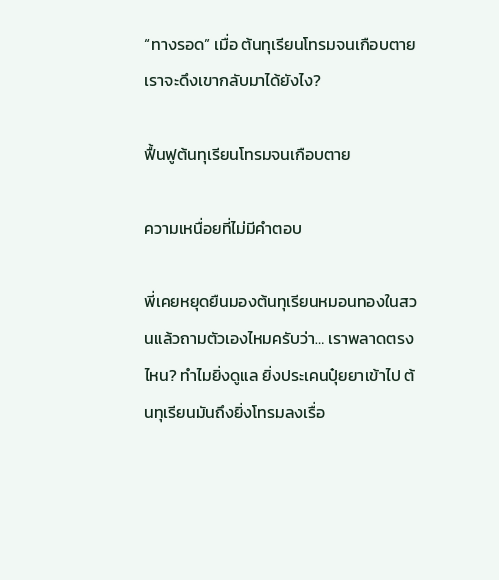“ทางรอด” เมื่อ ต้นทุเรียนโทรมจนเกือบตาย เราจะดึงเขากลับมาได้ยังไง?

ฟื้นฟูต้นทุเรียนโทรมจนเกือบตาย

ความเหนื่อยที่ไม่มีคำตอบ

พี่เคยหยุดยืนมองต้นทุเรียนหมอนทองในสวนแล้วถามตัวเองไหมครับว่า… เราพลาดตรงไหน? ทำไมยิ่งดูแล ยิ่งประเคนปุ๋ยยาเข้าไป ต้นทุเรียนมันถึงยิ่งโทรมลงเรื่อ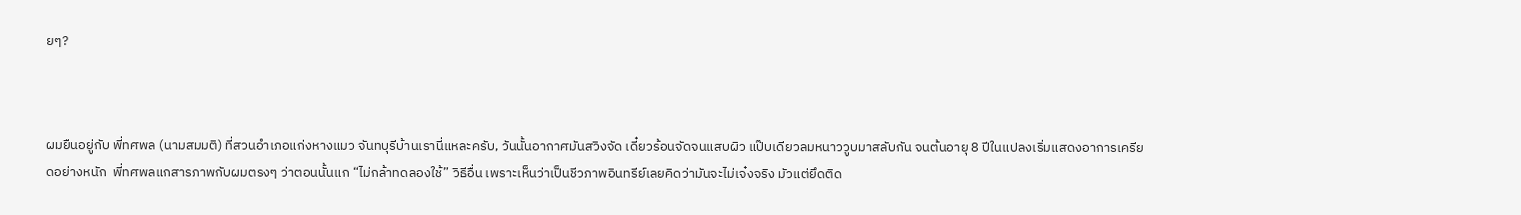ยๆ?



ผมยืนอยู่กับ พี่ทศพล (นามสมมติ) ที่สวนอำเภอแก่งหางแมว จันทบุรีบ้านเรานี่แหละครับ, วันนั้นอากาศมันสวิงจัด เดี๋ยวร้อนจัดจนแสบผิว แป๊บเดียวลมหนาววูบมาสลับกัน จนต้นอายุ 8 ปีในแปลงเริ่มแสดงอาการเครียดอย่างหนัก  พี่ทศพลแกสารภาพกับผมตรงๆ ว่าตอนนั้นแก “ไม่กล้าทดลองใช้” วิธีอื่น เพราะเห็นว่าเป็นชีวภาพอินทรีย์เลยคิดว่ามันจะไม่เจ๋งจริง มัวแต่ยึดติด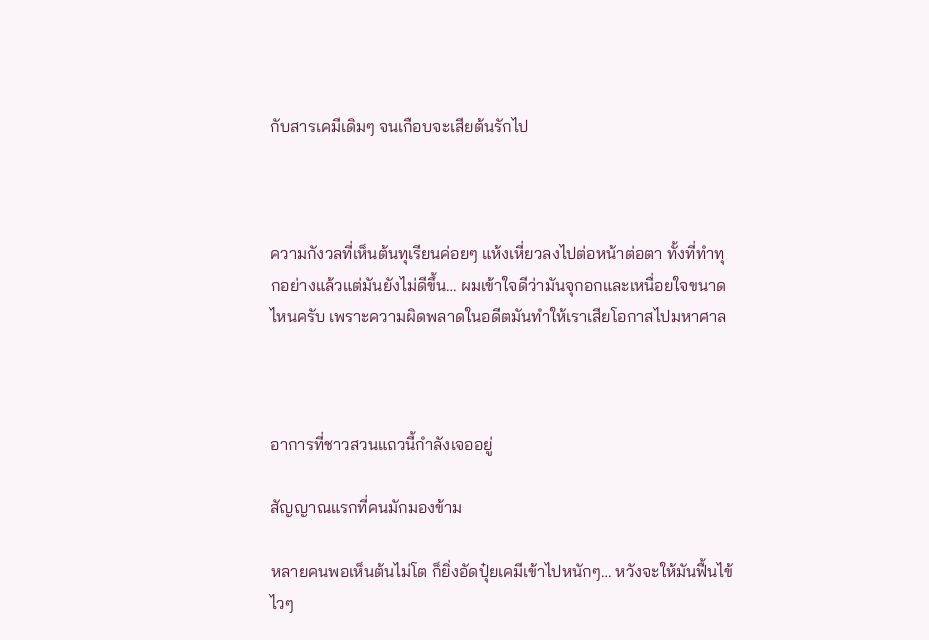กับสารเคมีเดิมๆ จนเกือบจะเสียต้นรักไป



ความกังวลที่เห็นต้นทุเรียนค่อยๆ แห้งเหี่ยวลงไปต่อหน้าต่อตา ทั้งที่ทำทุกอย่างแล้วแต่มันยังไม่ดีขึ้น… ผมเข้าใจดีว่ามันจุกอกและเหนื่อยใจขนาดไหนครับ เพราะความผิดพลาดในอดีตมันทำให้เราเสียโอกาสไปมหาศาล



อาการที่ชาวสวนแถวนี้กำลังเจออยู่

สัญญาณแรกที่คนมักมองข้าม

หลายคนพอเห็นต้นไม่โต ก็ยิ่งอัดปุ๋ยเคมีเข้าไปหนักๆ… หวังจะให้มันฟื้นไข้ไวๆ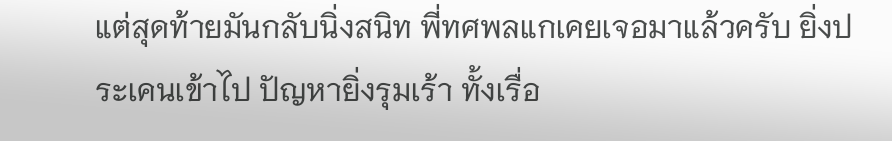แต่สุดท้ายมันกลับนิ่งสนิท พี่ทศพลแกเคยเจอมาแล้วครับ ยิ่งประเคนเข้าไป ปัญหายิ่งรุมเร้า ทั้งเรื่อ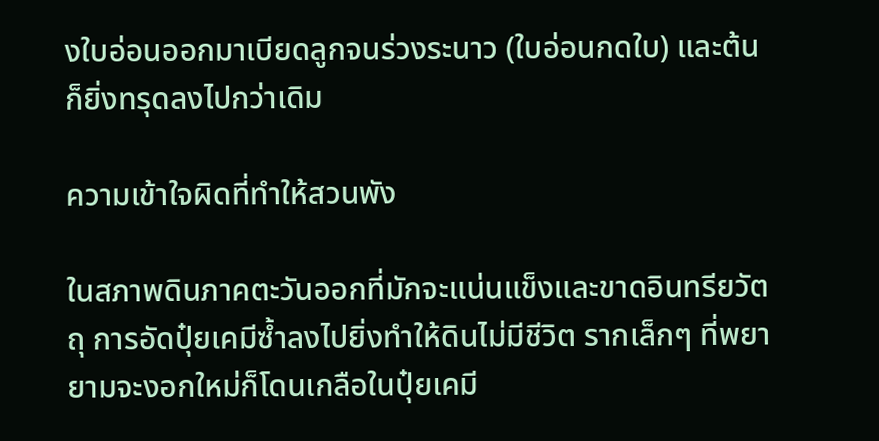งใบอ่อนออกมาเบียดลูกจนร่วงระนาว (ใบอ่อนกดใบ) และต้นก็ยิ่งทรุดลงไปกว่าเดิม

ความเข้าใจผิดที่ทำให้สวนพัง

ในสภาพดินภาคตะวันออกที่มักจะแน่นแข็งและขาดอินทรียวัตถุ การอัดปุ๋ยเคมีซ้ำลงไปยิ่งทำให้ดินไม่มีชีวิต รากเล็กๆ ที่พยายามจะงอกใหม่ก็โดนเกลือในปุ๋ยเคมี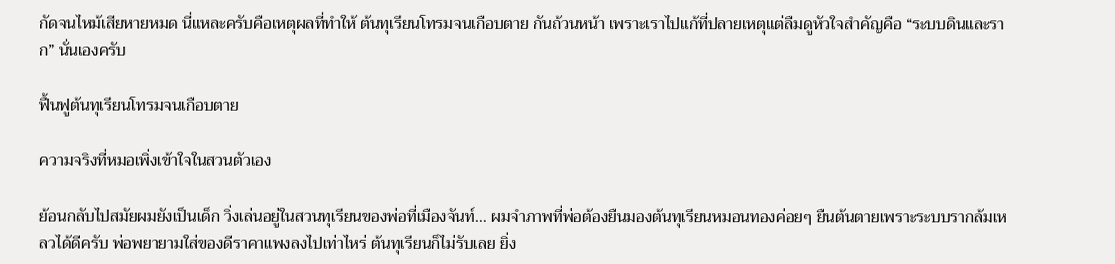กัดจนไหม้เสียหายหมด นี่แหละครับคือเหตุผลที่ทำให้ ต้นทุเรียนโทรมจนเกือบตาย กันถ้วนหน้า เพราะเราไปแก้ที่ปลายเหตุแต่ลืมดูหัวใจสำคัญคือ “ระบบดินและราก” นั่นเองครับ

ฟื้นฟูต้นทุเรียนโทรมจนเกือบตาย

ความจริงที่หมอเพิ่งเข้าใจในสวนตัวเอง

ย้อนกลับไปสมัยผมยังเป็นเด็ก วิ่งเล่นอยู่ในสวนทุเรียนของพ่อที่เมืองจันท์… ผมจำภาพที่พ่อต้องยืนมองต้นทุเรียนหมอนทองค่อยๆ ยืนต้นตายเพราะระบบรากล้มเหลวได้ดีครับ พ่อพยายามใส่ของดีราคาแพงลงไปเท่าไหร่ ต้นทุเรียนก็ไม่รับเลย ยิ่ง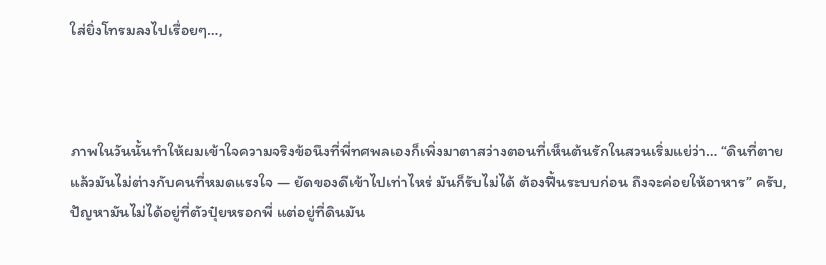ใส่ยิ่งโทรมลงไปเรื่อยๆ…,



ภาพในวันนั้นทำให้ผมเข้าใจความจริงข้อนึงที่พี่ทศพลเองก็เพิ่งมาตาสว่างตอนที่เห็นต้นรักในสวนเริ่มแย่ว่า… “ดินที่ตายแล้วมันไม่ต่างกับคนที่หมดแรงใจ — ยัดของดีเข้าไปเท่าไหร่ มันก็รับไม่ได้ ต้องฟื้นระบบก่อน ถึงจะค่อยให้อาหาร” ครับ, ปัญหามันไม่ได้อยู่ที่ตัวปุ๋ยหรอกพี่ แต่อยู่ที่ดินมัน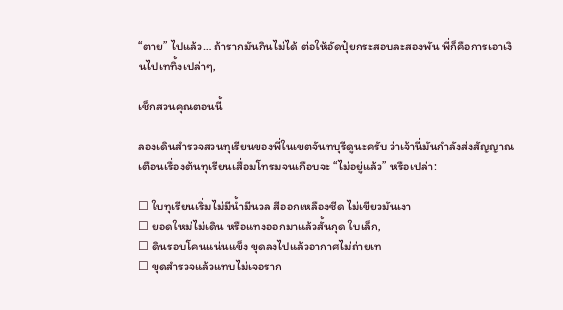“ตาย” ไปแล้ว… ถ้ารากมันกินไม่ได้ ต่อให้อัดปุ๋ยกระสอบละสองพัน พี่ก็คือการเอาเงินไปเททิ้งเปล่าๆ,

เช็กสวนคุณตอนนี้

ลองเดินสำรวจสวนทุเรียนของพี่ในเขตจันทบุรีดูนะครับ ว่าเจ้านี่มันกำลังส่งสัญญาณเตือนเรื่องต้นทุเรียนเสื่อมโทรมจนเกือบจะ “ไม่อยู่แล้ว” หรือเปล่า:

☐ ใบทุเรียนเริ่มไม่มีน้ำมีนวล สีออกเหลืองซีด ไม่เขียวมันเงา
☐ ยอดใหม่ไม่เดิน หรือแทงออกมาแล้วสั้นกุด ใบเล็ก,
☐ ดินรอบโคนแน่นแข็ง ขุดลงไปแล้วอากาศไม่ถ่ายเท
☐ ขุดสำรวจแล้วแทบไม่เจอราก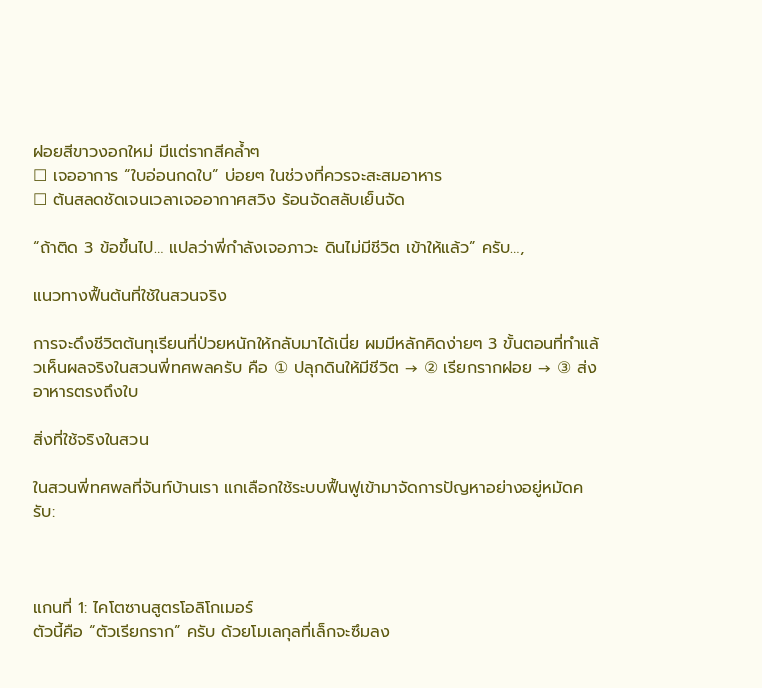ฝอยสีขาวงอกใหม่ มีแต่รากสีคล้ำๆ
☐ เจออาการ “ใบอ่อนกดใบ” บ่อยๆ ในช่วงที่ควรจะสะสมอาหาร
☐ ต้นสลดชัดเจนเวลาเจออากาศสวิง ร้อนจัดสลับเย็นจัด

“ถ้าติด 3 ข้อขึ้นไป… แปลว่าพี่กำลังเจอภาวะ ดินไม่มีชีวิต เข้าให้แล้ว” ครับ…,

แนวทางฟื้นต้นที่ใช้ในสวนจริง

การจะดึงชีวิตต้นทุเรียนที่ป่วยหนักให้กลับมาได้เนี่ย ผมมีหลักคิดง่ายๆ 3 ขั้นตอนที่ทำแล้วเห็นผลจริงในสวนพี่ทศพลครับ คือ ① ปลุกดินให้มีชีวิต → ② เรียกรากฝอย → ③ ส่งอาหารตรงถึงใบ

สิ่งที่ใช้จริงในสวน

ในสวนพี่ทศพลที่จันท์บ้านเรา แกเลือกใช้ระบบฟื้นฟูเข้ามาจัดการปัญหาอย่างอยู่หมัดครับ:



แกนที่ 1: ไคโตซานสูตรโอลิโกเมอร์
ตัวนี้คือ “ตัวเรียกราก” ครับ ด้วยโมเลกุลที่เล็กจะซึมลง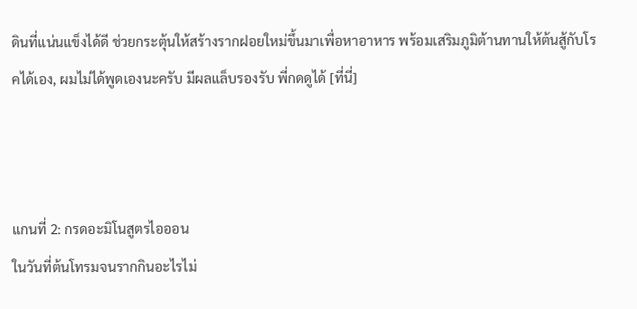ดินที่แน่นแข็งได้ดี ช่วยกระตุ้นให้สร้างรากฝอยใหม่ขึ้นมาเพื่อหาอาหาร พร้อมเสริมภูมิต้านทานให้ต้นสู้กับโรคได้เอง, ผมไม่ได้พูดเองนะครับ มีผลแล็บรองรับ พี่กดดูได้ [ที่นี่]



แกนที่ 2: กรดอะมิโนสูตรไอออน
ในวันที่ต้นโทรมจนรากกินอะไรไม่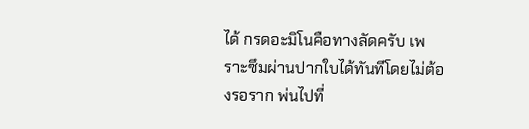ได้ กรดอะมิโนคือทางลัดครับ เพราะซึมผ่านปากใบได้ทันทีโดยไม่ต้องรอราก พ่นไปที่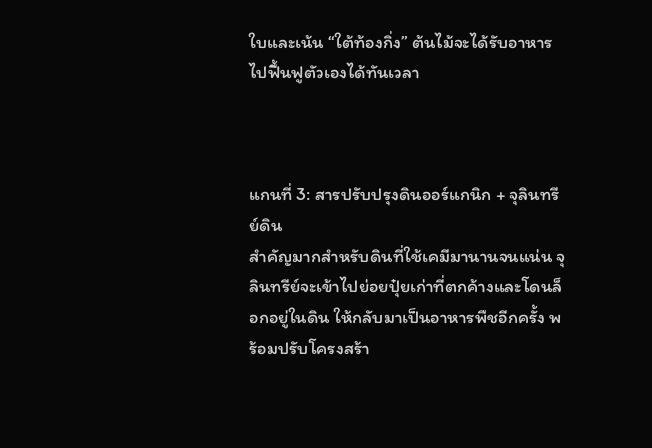ใบและเน้น “ใต้ท้องกิ่ง” ต้นไม้จะได้รับอาหารไปฟื้นฟูตัวเองได้ทันเวลา



แกนที่ 3: สารปรับปรุงดินออร์แกนิก + จุลินทรีย์ดิน
สำคัญมากสำหรับดินที่ใช้เคมีมานานจนแน่น จุลินทรีย์จะเข้าไปย่อยปุ๋ยเก่าที่ตกค้างและโดนล็อกอยู่ในดิน ให้กลับมาเป็นอาหารพืชอีกครั้ง พร้อมปรับโครงสร้า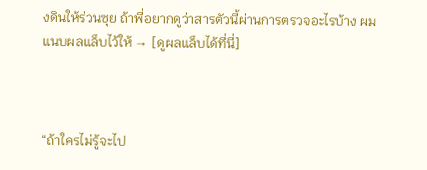งดินให้ร่วนซุย ถ้าพี่อยากดูว่าสารตัวนี้ผ่านการตรวจอะไรบ้าง ผมแนบผลแล็บไว้ให้ → [ดูผลแล็บได้ที่นี่]



“ถ้าใครไม่รู้จะไป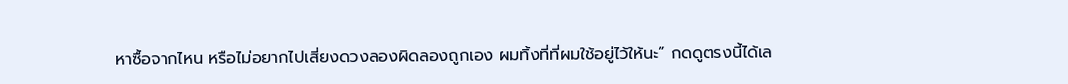หาซื้อจากไหน หรือไม่อยากไปเสี่ยงดวงลองผิดลองถูกเอง ผมทิ้งที่ที่ผมใช้อยู่ไว้ให้นะ” กดดูตรงนี้ได้เล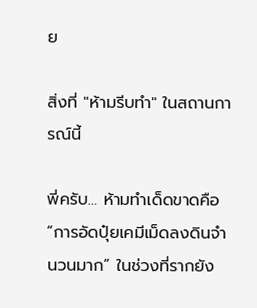ย

สิ่งที่ "ห้ามรีบทำ" ในสถานการณ์นี้

พี่ครับ… ห้ามทำเด็ดขาดคือ “การอัดปุ๋ยเคมีเม็ดลงดินจำนวนมาก” ในช่วงที่รากยัง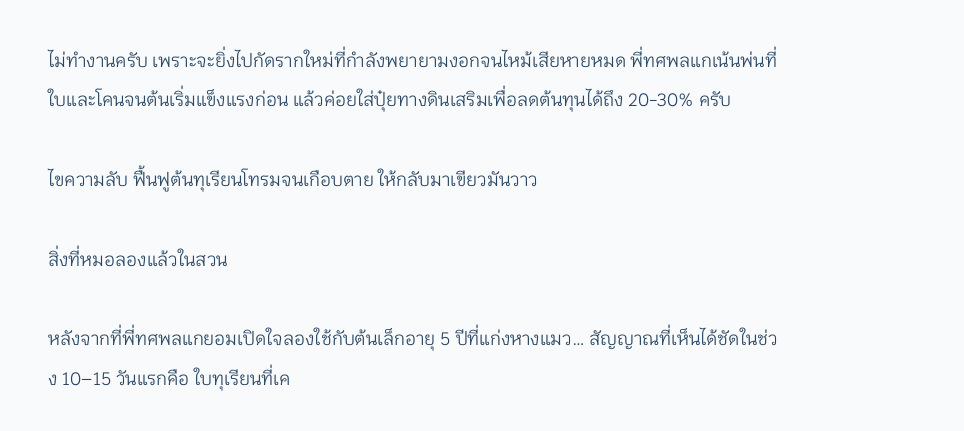ไม่ทำงานครับ เพราะจะยิ่งไปกัดรากใหม่ที่กำลังพยายามงอกจนไหม้เสียหายหมด พี่ทศพลแกเน้นพ่นที่ใบและโคนจนต้นเริ่มแข็งแรงก่อน แล้วค่อยใส่ปุ๋ยทางดินเสริมเพื่อลดต้นทุนได้ถึง 20-30% ครับ

ไขความลับ ฟื้นฟูต้นทุเรียนโทรมจนเกือบตาย ให้กลับมาเขียวมันวาว

สิ่งที่หมอลองแล้วในสวน

หลังจากที่พี่ทศพลแกยอมเปิดใจลองใช้กับต้นเล็กอายุ 5 ปีที่แก่งหางแมว… สัญญาณที่เห็นได้ชัดในช่วง 10–15 วันแรกคือ ใบทุเรียนที่เค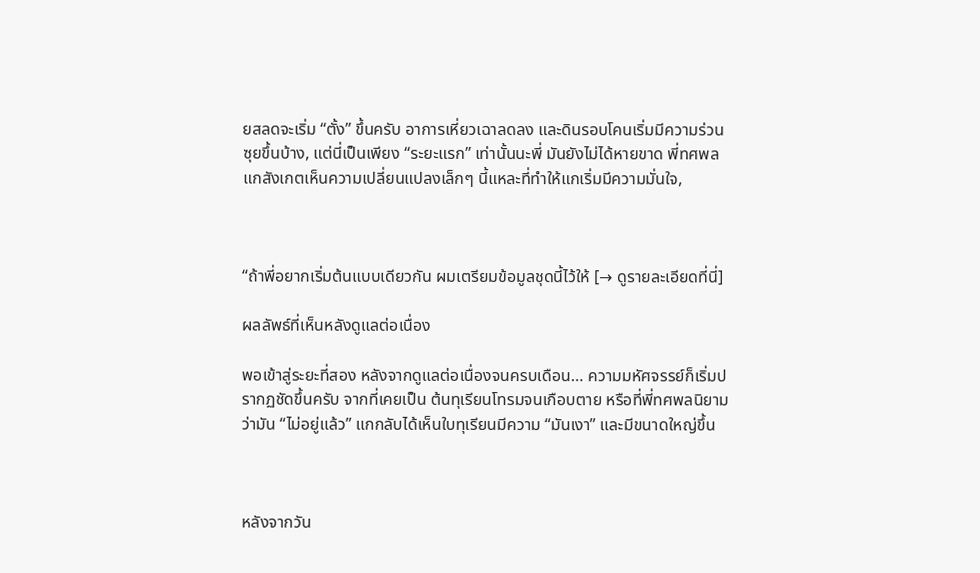ยสลดจะเริ่ม “ตั้ง” ขึ้นครับ อาการเหี่ยวเฉาลดลง และดินรอบโคนเริ่มมีความร่วนซุยขึ้นบ้าง, แต่นี่เป็นเพียง “ระยะแรก” เท่านั้นนะพี่ มันยังไม่ได้หายขาด พี่ทศพลแกสังเกตเห็นความเปลี่ยนแปลงเล็กๆ นี้แหละที่ทำให้แกเริ่มมีความมั่นใจ,



“ถ้าพี่อยากเริ่มต้นแบบเดียวกัน ผมเตรียมข้อมูลชุดนี้ไว้ให้ [→ ดูรายละเอียดที่นี่]

ผลลัพธ์ที่เห็นหลังดูแลต่อเนื่อง

พอเข้าสู่ระยะที่สอง หลังจากดูแลต่อเนื่องจนครบเดือน… ความมหัศจรรย์ก็เริ่มปรากฏชัดขึ้นครับ จากที่เคยเป็น ต้นทุเรียนโทรมจนเกือบตาย หรือที่พี่ทศพลนิยามว่ามัน “ไม่อยู่แล้ว” แกกลับได้เห็นใบทุเรียนมีความ “มันเงา” และมีขนาดใหญ่ขึ้น



หลังจากวัน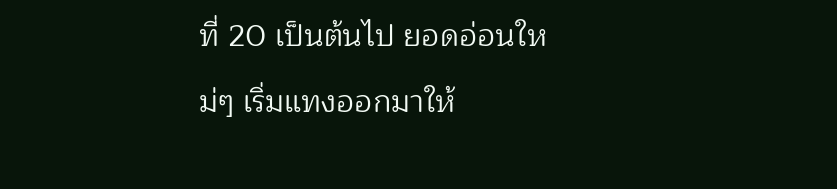ที่ 20 เป็นต้นไป ยอดอ่อนใหม่ๆ เริ่มแทงออกมาให้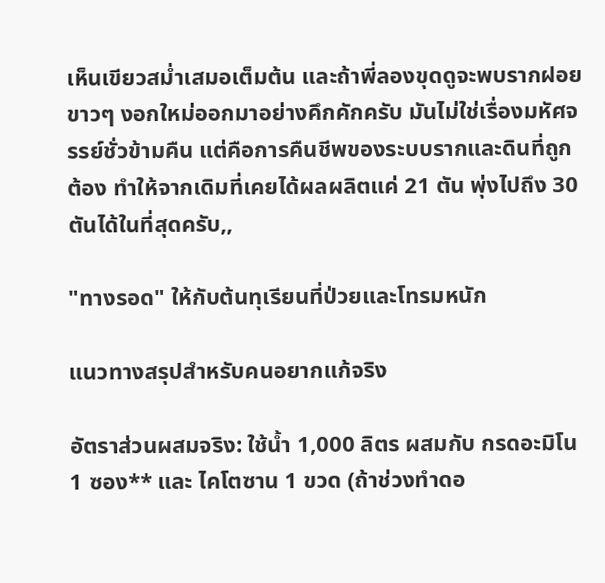เห็นเขียวสม่ำเสมอเต็มต้น และถ้าพี่ลองขุดดูจะพบรากฝอยขาวๆ งอกใหม่ออกมาอย่างคึกคักครับ มันไม่ใช่เรื่องมหัศจรรย์ชั่วข้ามคืน แต่คือการคืนชีพของระบบรากและดินที่ถูกต้อง ทำให้จากเดิมที่เคยได้ผลผลิตแค่ 21 ตัน พุ่งไปถึง 30 ตันได้ในที่สุดครับ,,

"ทางรอด" ให้กับต้นทุเรียนที่ป่วยและโทรมหนัก

แนวทางสรุปสำหรับคนอยากแก้จริง

อัตราส่วนผสมจริง: ใช้น้ำ 1,000 ลิตร ผสมกับ กรดอะมิโน 1 ซอง** และ ไคโตซาน 1 ขวด (ถ้าช่วงทำดอ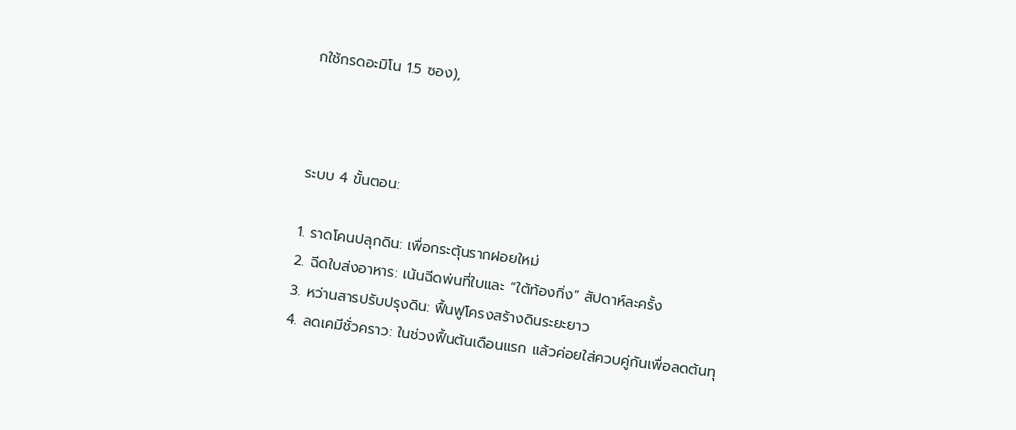กใช้กรดอะมิโน 1.5 ซอง),



ระบบ 4 ขั้นตอน:

1. ราดโคนปลุกดิน: เพื่อกระตุ้นรากฝอยใหม่
2. ฉีดใบส่งอาหาร: เน้นฉีดพ่นที่ใบและ “ใต้ท้องกิ่ง” สัปดาห์ละครั้ง
3. หว่านสารปรับปรุงดิน: ฟื้นฟูโครงสร้างดินระยะยาว
4. ลดเคมีชั่วคราว: ในช่วงฟื้นต้นเดือนแรก แล้วค่อยใส่ควบคู่กันเพื่อลดต้นทุ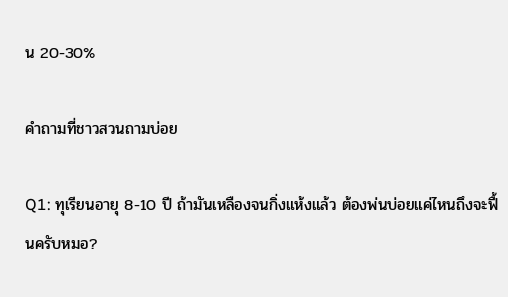น 20-30%

คำถามที่ชาวสวนถามบ่อย

Q1: ทุเรียนอายุ 8-10 ปี ถ้ามันเหลืองจนกิ่งแห้งแล้ว ต้องพ่นบ่อยแค่ไหนถึงจะฟื้นครับหมอ?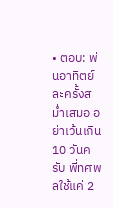• ตอบ: พ่นอาทิตย์ละครั้งสม่ำเสมอ อย่าเว้นเกิน 10 วันครับ พี่ทศพลใช้แค่ 2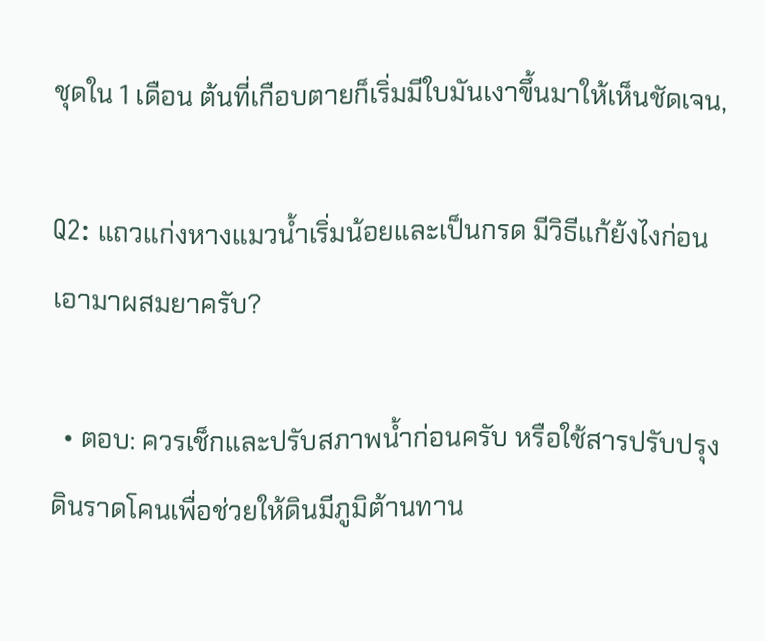ชุดใน 1 เดือน ต้นที่เกือบตายก็เริ่มมีใบมันเงาขึ้นมาให้เห็นชัดเจน,

Q2: แถวแก่งหางแมวน้ำเริ่มน้อยและเป็นกรด มีวิธีแก้ย้งไงก่อนเอามาผสมยาครับ?

  • ตอบ: ควรเช็กและปรับสภาพน้ำก่อนครับ หรือใช้สารปรับปรุงดินราดโคนเพื่อช่วยให้ดินมีภูมิต้านทาน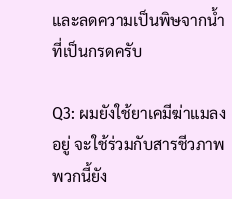และลดความเป็นพิษจากน้ำที่เป็นกรดครับ

Q3: ผมยังใช้ยาเคมีฆ่าแมลงอยู่ จะใช้ร่วมกับสารชีวภาพพวกนี้ยัง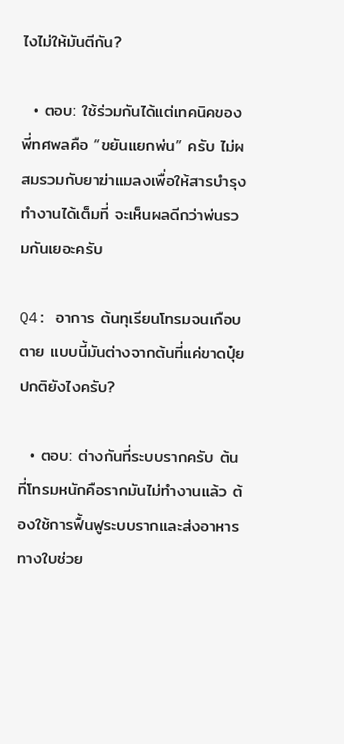ไงไม่ให้มันตีกัน?

  • ตอบ: ใช้ร่วมกันได้แต่เทคนิคของพี่ทศพลคือ “ขยันแยกพ่น” ครับ ไม่ผสมรวมกับยาฆ่าแมลงเพื่อให้สารบำรุงทำงานได้เต็มที่ จะเห็นผลดีกว่าพ่นรวมกันเยอะครับ

Q4: อาการ ต้นทุเรียนโทรมจนเกือบตาย แบบนี้มันต่างจากต้นที่แค่ขาดปุ๋ยปกติยังไงครับ?

  • ตอบ: ต่างกันที่ระบบรากครับ ต้นที่โทรมหนักคือรากมันไม่ทำงานแล้ว ต้องใช้การฟื้นฟูระบบรากและส่งอาหารทางใบช่วย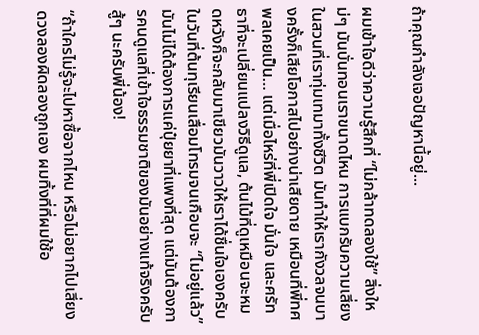ถ้าคุณกำลังเจอปัญหานี้อยู่...

ผมเข้าใจดีว่าความรู้สึกที่ “ไม่กล้าทดลองใช้” สิ่งใหม่ๆ มันบั่นทอนเราขนาดไหน การแบกรับความเสี่ยงในสวนที่เราทุ่มเทมาทั้งชีวิต มันทำให้เรากังวลจนบางครั้งก็เสียโอกาสไปอย่างน่าเสียดาย เหมือนที่พี่ทศพลเคยเป็น… แต่เมื่อไหร่ที่พี่เปิดใจ มั่นใจ และศรัทธาที่จะเปลี่ยนแปลงวิธีดูแล, ต้นไม้ที่ดูเหมือนจะหมดหวังก็จะกลับมาเขียวมันวาวให้เราได้ชื่นใจเองครับ ในวันที่ต้นทุเรียนเสื่อมโทรมจนเกือบจะ “ไม่อยู่แล้ว” มันไม่ได้ต้องการแค่ปุ๋ยยาที่แพงที่สุด แต่มันต้องการคนดูแลที่เข้าใจธรรมชาติของมันอย่างแท้จริงครับ สู้ๆ นะครับพี่น้อง!

“ถ้าใครไม่รู้จะไปหาซื้อจากไหน หรือไม่อยากไปเสี่ยงดวงลองผิดลองถูกเอง ผมทิ้งที่ที่ผมใช้อ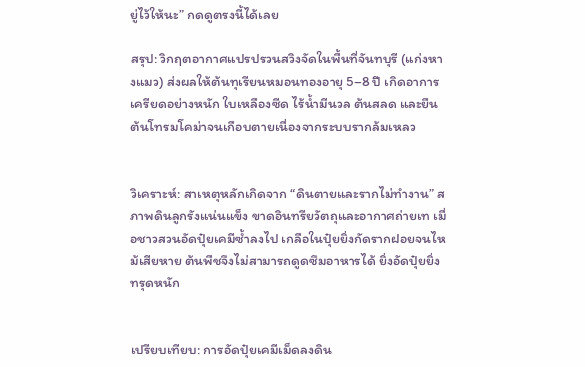ยู่ไว้ให้นะ” กดดูตรงนี้ได้เลย

สรุป: วิกฤตอากาศแปรปรวนสวิงจัดในพื้นที่จันทบุรี (แก่งหางแมว) ส่งผลให้ต้นทุเรียนหมอนทองอายุ 5–8 ปี เกิดอาการเครียดอย่างหนัก ใบเหลืองซีด ไร้น้ำมีนวล ต้นสลด และยืนต้นโทรมโคม่าจนเกือบตายเนื่องจากระบบรากล้มเหลว


วิเคราะห์: สาเหตุหลักเกิดจาก “ดินตายและรากไม่ทำงาน” สภาพดินลูกรังแน่นแข็ง ขาดอินทรียวัตถุและอากาศถ่ายเท เมื่อชาวสวนอัดปุ๋ยเคมีซ้ำลงไป เกลือในปุ๋ยยิ่งกัดรากฝอยจนไหม้เสียหาย ต้นพืชจึงไม่สามารถดูดซึมอาหารได้ ยิ่งอัดปุ๋ยยิ่งทรุดหนัก


เปรียบเทียบ: การอัดปุ๋ยเคมีเม็ดลงดิน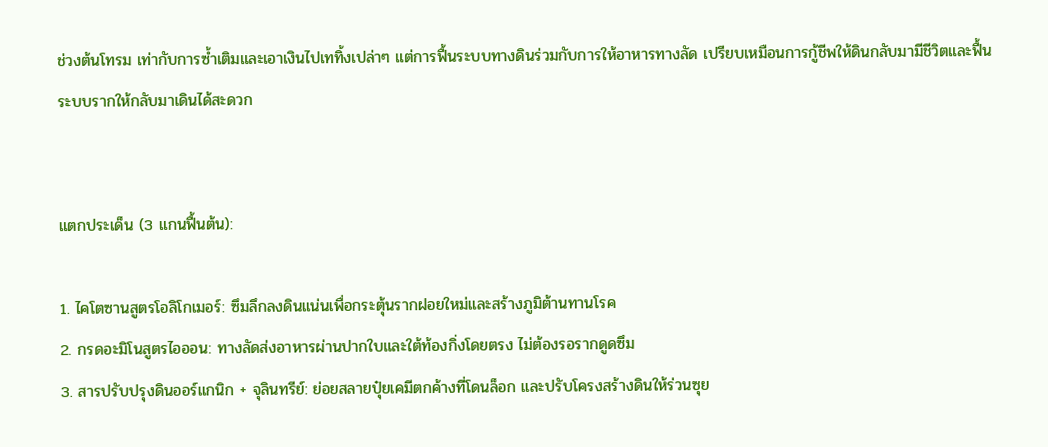ช่วงต้นโทรม เท่ากับการซ้ำเติมและเอาเงินไปเททิ้งเปล่าๆ แต่การฟื้นระบบทางดินร่วมกับการให้อาหารทางลัด เปรียบเหมือนการกู้ชีพให้ดินกลับมามีชีวิตและฟื้นระบบรากให้กลับมาเดินได้สะดวก


แตกประเด็น (3 แกนฟื้นต้น):

1. ไคโตซานสูตรโอลิโกเมอร์: ซึมลึกลงดินแน่นเพื่อกระตุ้นรากฝอยใหม่และสร้างภูมิต้านทานโรค
2. กรดอะมิโนสูตรไอออน: ทางลัดส่งอาหารผ่านปากใบและใต้ท้องกิ่งโดยตรง ไม่ต้องรอรากดูดซึม
3. สารปรับปรุงดินออร์แกนิก + จุลินทรีย์: ย่อยสลายปุ๋ยเคมีตกค้างที่โดนล็อก และปรับโครงสร้างดินให้ร่วนซุย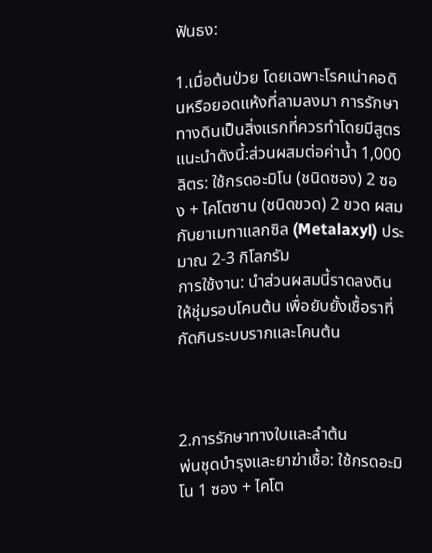ฟันธง:

1.เมื่อต้นป่วย โดยเฉพาะโรคเน่าคอดินหรือยอดแห้งที่ลามลงมา การรักษาทางดินเป็นสิ่งแรกที่ควรทำโดยมีสูตรแนะนำดังนี้:ส่วนผสมต่อค่าน้ำ 1,000 ลิตร: ใช้กรดอะมิโน (ชนิดซอง) 2 ซอง + ไคโตซาน (ชนิดขวด) 2 ขวด ผสมกับยาเมทาแลกซิล (Metalaxyl) ประมาณ 2-3 กิโลกรัม
การใช้งาน: นำส่วนผสมนี้ราดลงดินให้ชุ่มรอบโคนต้น เพื่อยับยั้งเชื้อราที่กัดกินระบบรากและโคนต้น



2.การรักษาทางใบและลำต้น
พ่นชุดบำรุงและยาฆ่าเชื้อ: ใช้กรดอะมิโน 1 ซอง + ไคโต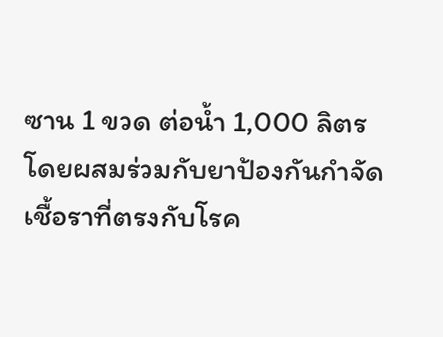ซาน 1 ขวด ต่อน้ำ 1,000 ลิตร
โดยผสมร่วมกับยาป้องกันกำจัดเชื้อราที่ตรงกับโรค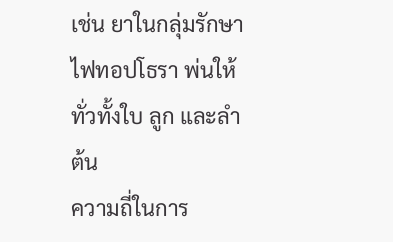เช่น ยาในกลุ่มรักษาไฟทอปโธรา พ่นให้ทั่วทั้งใบ ลูก และลำต้น
ความถี่ในการ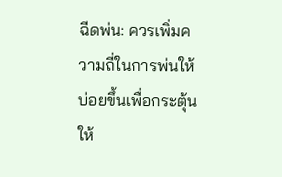ฉีดพ่น: ควรเพิ่มความถี่ในการพ่นให้บ่อยขึ้นเพื่อกระตุ้นให้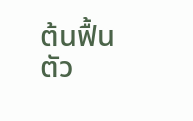ต้นฟื้นตัว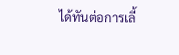ได้ทันต่อการเลี้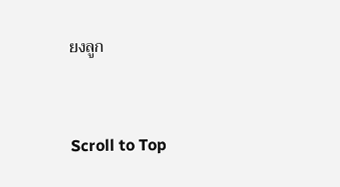ยงลูก



Scroll to Top